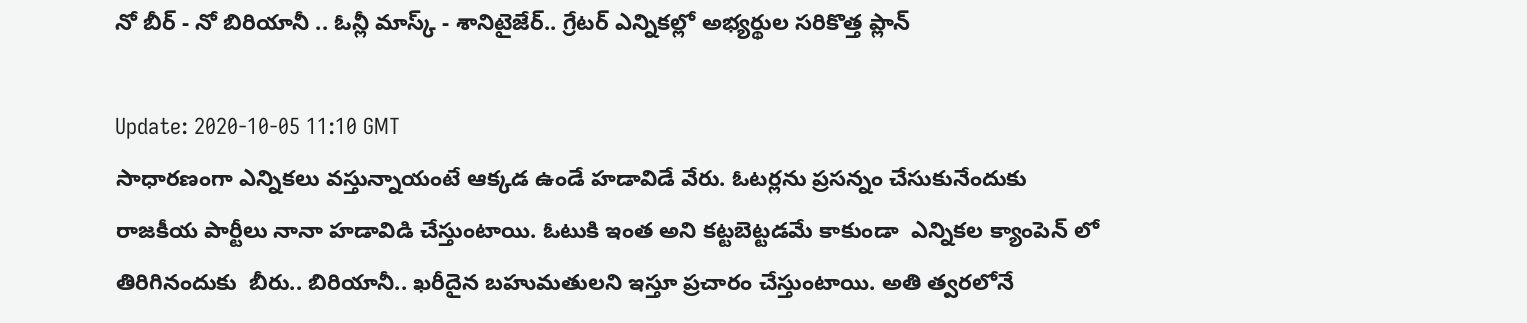నో బీర్ - నో బిరియానీ .. ఓన్లీ మాస్క్ - శానిటైజేర్.. గ్రేటర్ ఎన్నికల్లో అభ్యర్థుల సరికొత్త ప్లాన్

Update: 2020-10-05 11:10 GMT
సాధారణంగా ఎన్నికలు వస్తున్నాయంటే ఆక్కడ ఉండే హడావిడే వేరు. ఓటర్లను ప్రసన్నం చేసుకునేందుకు రాజకీయ పార్టీలు నానా హడావిడి చేస్తుంటాయి. ఓటుకి ఇంత అని కట్టబెట్టడమే కాకుండా  ఎన్నికల క్యాంపెన్ లో తిరిగినందుకు  బీరు.. బిరియానీ.. ఖరీదైన బహుమతులని ఇస్తూ ప్రచారం చేస్తుంటాయి. అతి త్వరలోనే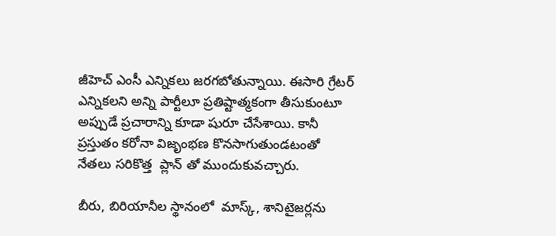జీహెచ్‌ ఎంసీ ఎన్నికలు జరగబోతున్నాయి. ఈసారి గ్రేటర్ ఎన్నికలని అన్ని పార్టీలూ ప్రతిష్టాత్మకంగా తీసుకుంటూ అప్పుడే ప్రచారాన్ని కూడా షురూ చేసేశాయి. కానీ ప్రస్తుతం కరోనా విజృంభణ కొనసాగుతుండటంతో   నేతలు సరికొత్త  ప్లాన్ తో ముందుకువచ్చారు.

బీరు, బిరియానీల స్థానంలో  మాస్క్‌, శానిటైజర్లను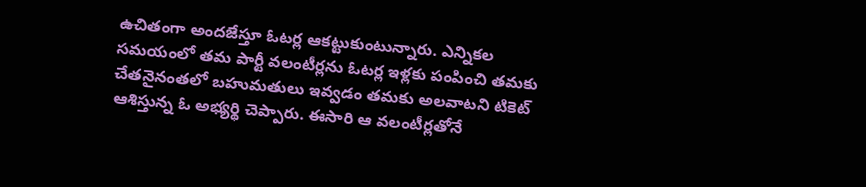ఉచితంగా అందజేస్తూ ఓటర్ల ఆకట్టుకుంటున్నారు. ఎన్నికల సమయంలో తమ పార్టీ వలంటీర్లను ఓటర్ల ఇళ్లకు పంపించి తమకు చేతనైనంతలో బహుమతులు ఇవ్వడం తమకు అలవాటని టికెట్‌ ఆశిస్తున్న ఓ అభ్యర్థి చెప్పారు. ఈసారి ఆ వలంటీర్లతోనే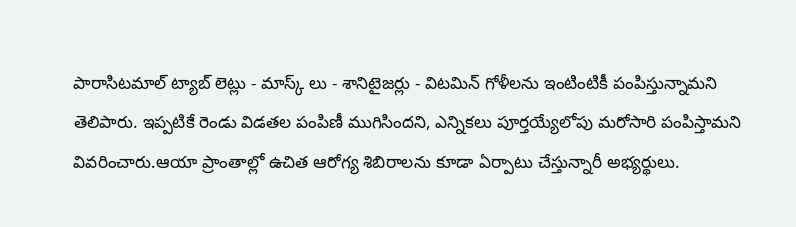పారాసిటమాల్‌ ట్యాబ్‌ లెట్లు - మాస్క్‌ లు - శానిటైజర్లు - విటమిన్‌ గోళీలను ఇంటింటికీ పంపిస్తున్నామని తెలిపారు. ఇప్పటికే రెండు విడతల పంపిణీ ముగిసిందని, ఎన్నికలు పూర్తయ్యేలోపు మరోసారి పంపిస్తామని వివరించారు.ఆయా ప్రాంతాల్లో ఉచిత ఆరోగ్య శిబిరాలను కూడా ఏర్పాటు చేస్తున్నారీ అభ్యర్థులు.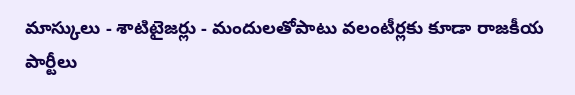మాస్కులు - శాటిటైజర్లు - మందులతోపాటు వలంటీర్లకు కూడా రాజకీయ పార్టీలు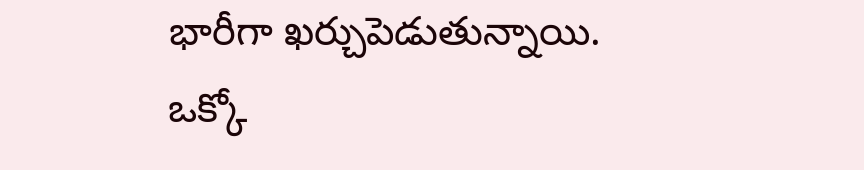భారీగా ఖర్చుపెడుతున్నాయి. ఒక్కో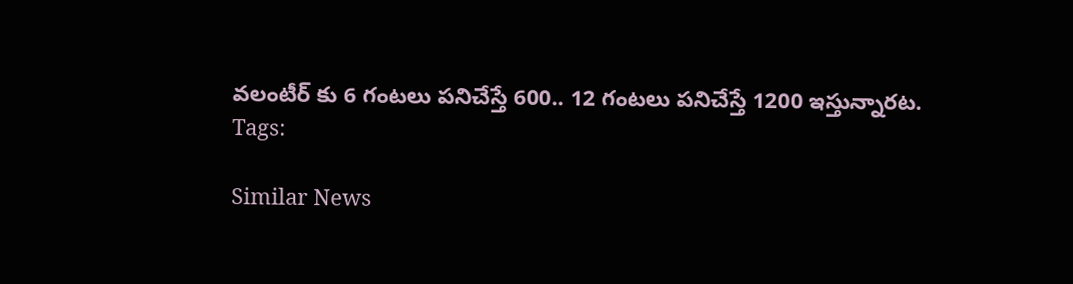వలంటీర్‌ కు 6 గంటలు పనిచేస్తే 600.. 12 గంటలు పనిచేస్తే 1200 ఇస్తున్నారట.
Tags:

Similar News